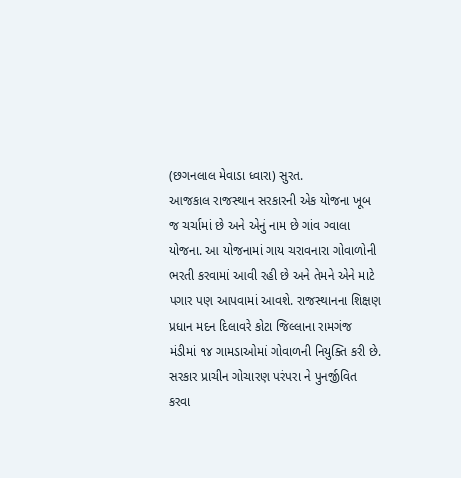(છગનલાલ મેવાડા ધ્વારા) સુરત.
આજકાલ રાજસ્થાન સરકારની એક યોજના ખૂબ જ ચર્ચામાં છે અને એનું નામ છે ગાંવ ગ્વાલા યોજના. આ યોજનામાં ગાય ચરાવનારા ગોવાળોની ભરતી કરવામાં આવી રહી છે અને તેમને એને માટે પગાર પણ આપવામાં આવશે. રાજસ્થાનના શિક્ષણ પ્રધાન મદન દિલાવરે કોટા જિલ્લાના રામગંજ મંડીમાં ૧૪ ગામડાઓમાં ગોવાળની નિયુક્તિ કરી છે. સરકાર પ્રાચીન ગોચારણ પરંપરા ને પુનર્જીવિત કરવા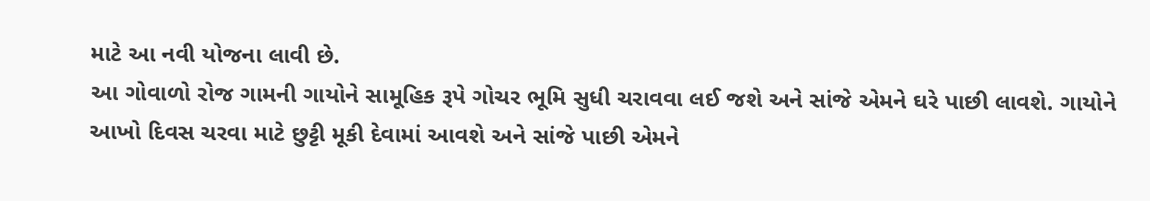માટે આ નવી યોજના લાવી છે.
આ ગોવાળો રોજ ગામની ગાયોને સામૂહિક રૂપે ગોચર ભૂમિ સુધી ચરાવવા લઈ જશે અને સાંજે એમને ઘરે પાછી લાવશે. ગાયોને આખો દિવસ ચરવા માટે છુટ્ટી મૂકી દેવામાં આવશે અને સાંજે પાછી એમને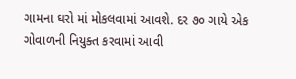ગામના ઘરો માં મોકલવામાં આવશે. દર ૭૦ ગાયે એક ગોવાળની નિયુક્ત કરવામાં આવી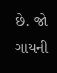છે. જો ગાયની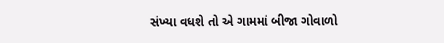સંખ્યા વધશે તો એ ગામમાં બીજા ગોવાળો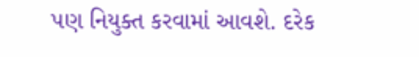પણ નિયુક્ત કરવામાં આવશે. દરેક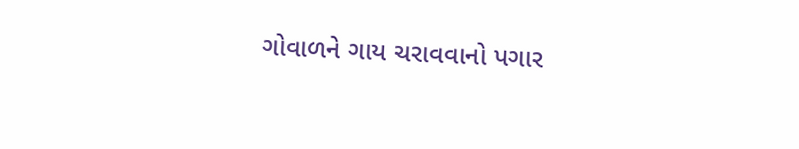ગોવાળને ગાય ચરાવવાનો પગાર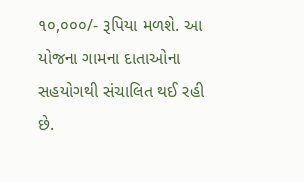૧૦,૦૦૦/- રૂપિયા મળશે. આ યોજના ગામના દાતાઓના સહયોગથી સંચાલિત થઈ રહી છે.